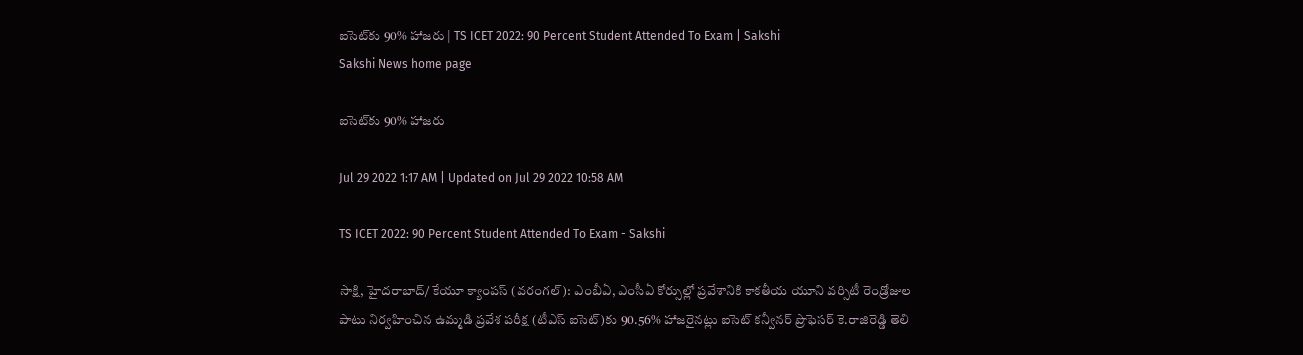ఐసెట్‌కు 90% హాజరు | TS ICET 2022: 90 Percent Student Attended To Exam | Sakshi
Sakshi News home page

ఐసెట్‌కు 90% హాజరు

Jul 29 2022 1:17 AM | Updated on Jul 29 2022 10:58 AM

TS ICET 2022: 90 Percent Student Attended To Exam - Sakshi

సాక్షి, హైదరాబాద్‌/ కేయూ క్యాంపస్‌ (వరంగల్‌): ఎంబీఏ, ఎంసీఏ కోర్సుల్లో ప్రవేశానికి కాకతీయ యూని వర్సిటీ రెండ్రోజుల పాటు నిర్వహించిన ఉమ్మడి ప్రవేశ పరీక్ష (టీఎస్‌ ఐసెట్‌)కు 90.56% హాజరైనట్లు ఐసెట్‌ కన్వీనర్‌ ప్రొఫెసర్‌ కె.రాజిరెడ్డి తెలి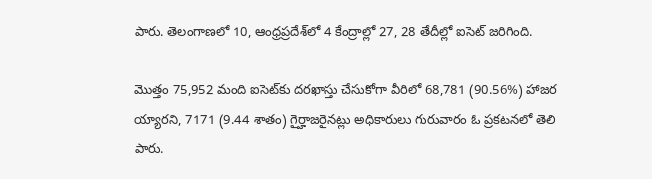పారు. తెలంగాణలో 10, ఆంధ్రప్రదేశ్‌లో 4 కేంద్రాల్లో 27, 28 తేదీల్లో ఐసెట్‌ జరిగింది.

మొత్తం 75,952 మంది ఐసెట్‌కు దరఖాస్తు చేసుకోగా వీరిలో 68,781 (90.56%) హాజర య్యారని, 7171 (9.44 శాతం) గైర్హాజరైనట్లు అధికారులు గురువారం ఓ ప్రకటనలో తెలి పారు.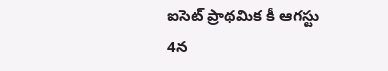ఐసెట్‌ ప్రాథమిక కీ ఆగస్టు 4న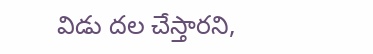విడు దల చేస్తారని,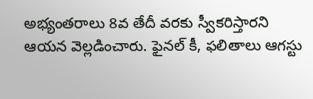అభ్యంతరాలు 8వ తేదీ వరకు స్వీకరిస్తారని ఆయన వెల్లడించారు. ఫైనల్‌ కీ, ఫలితాలు ఆగస్టు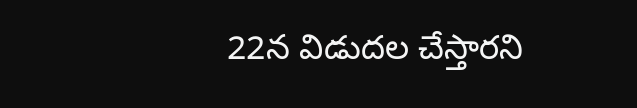22న విడుదల చేస్తారని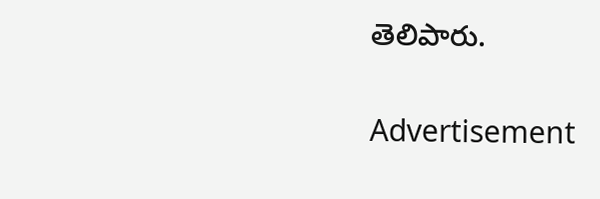తెలిపారు.

Advertisement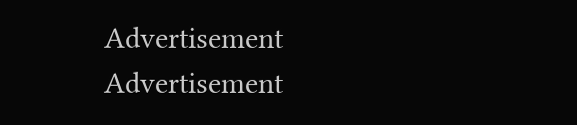Advertisement
Advertisement